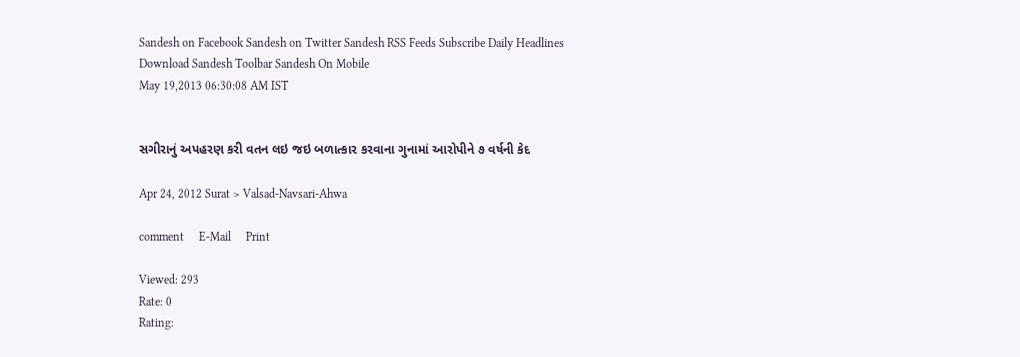Sandesh on Facebook Sandesh on Twitter Sandesh RSS Feeds Subscribe Daily Headlines Download Sandesh Toolbar Sandesh On Mobile
May 19,2013 06:30:08 AM IST


સગીરાનું અપહરણ કરી વતન લઇ જઇ બળાત્કાર કરવાના ગુનામાં આરોપીને ૭ વર્ષની કેદ

Apr 24, 2012 Surat > Valsad-Navsari-Ahwa

comment     E-Mail     Print

Viewed: 293
Rate: 0
Rating: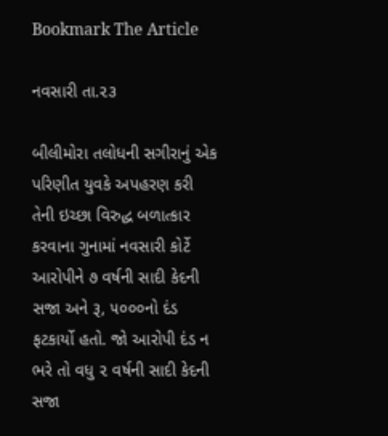Bookmark The Article

નવસારી તા.૨૩

બીલીમોરા તલોધની સગીરાનું એક પરિણીત યુવકે અપહરણ કરી તેની ઇચ્છા વિરુદ્ધ બળાત્કાર કરવાના ગુનામાં નવસારી કોર્ટે આરોપીને ૭ વર્ષની સાદી કેદની સજા અને રૂ, ૫૦૦૦નો દંડ ફટકાર્યો હતો. જો આરોપી દંડ ન ભરે તો વધુ ૨ વર્ષની સાદી કેદની સજા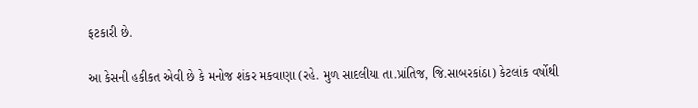ફટકારી છે.

આ કેસની હકીકત એવી છે કે મનોજ શંકર મકવાણા (રહે. મુળ સાદલીયા તા.પ્રાંતિજ, જિ.સાબરકાંઠા) કેટલાંક વર્ષોથી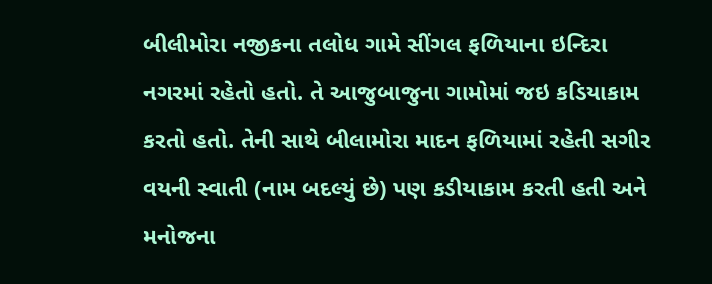બીલીમોરા નજીકના તલોધ ગામે સીંગલ ફળિયાના ઇન્દિરા નગરમાં રહેતો હતો. તે આજુબાજુના ગામોમાં જઇ કડિયાકામ કરતો હતો. તેની સાથે બીલામોરા માદન ફળિયામાં રહેતી સગીર વયની સ્વાતી (નામ બદલ્યું છે) પણ કડીયાકામ કરતી હતી અને મનોજના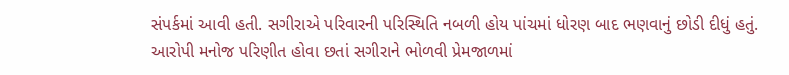સંપર્કમાં આવી હતી. સગીરાએ પરિવારની પરિસ્થિતિ નબળી હોય પાંચમાં ધોરણ બાદ ભણવાનું છોડી દીધું હતું. આરોપી મનોજ પરિણીત હોવા છતાં સગીરાને ભોળવી પ્રેમજાળમાં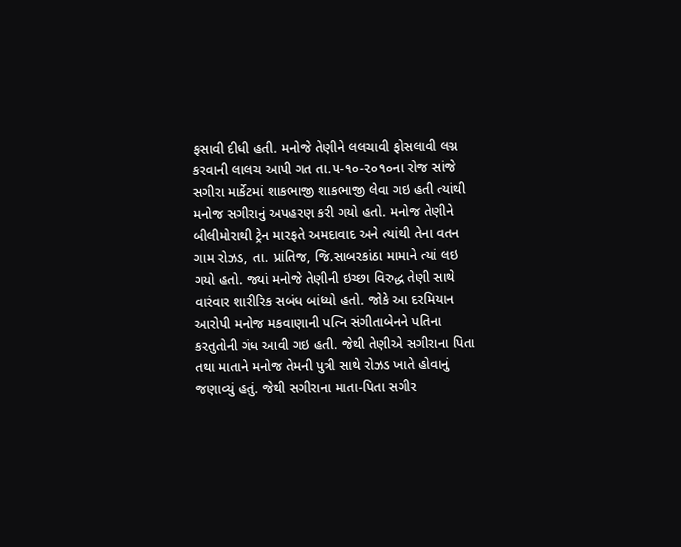ફસાવી દીધી હતી. મનોજે તેણીને લલચાવી ફોસલાવી લગ્ન કરવાની લાલચ આપી ગત તા.૫-૧૦-૨૦૧૦ના રોજ સાંજે સગીરા માર્કેટમાં શાકભાજી શાકભાજી લેવા ગઇ હતી ત્યાંથી મનોજ સગીરાનું અપહરણ કરી ગયો હતો. મનોજ તેણીને બીલીમોરાથી ટ્રેન મારફતે અમદાવાદ અને ત્યાંથી તેના વતન ગામ રોઝડ, તા. પ્રાંતિજ, જિ.સાબરકાંઠા મામાને ત્યાં લઇ ગયો હતો. જ્યાં મનોજે તેણીની ઇચ્છા વિરુદ્ધ તેણી સાથે વારંવાર શારીરિક સબંધ બાંધ્યો હતો. જોકે આ દરમિયાન આરોપી મનોજ મકવાણાની પત્નિ સંગીતાબેનને પતિના કરતુતોની ગંધ આવી ગઇ હતી. જેથી તેણીએ સગીરાના પિતા તથા માતાને મનોજ તેમની પુત્રી સાથે રોઝડ ખાતે હોવાનું જણાવ્યું હતું. જેથી સગીરાના માતા-પિતા સગીર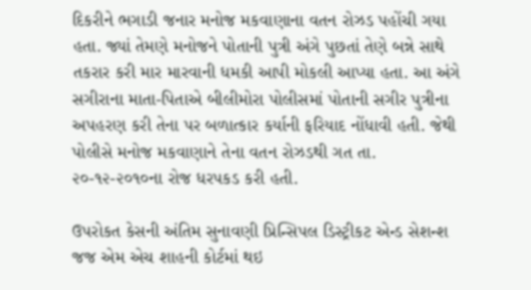દિકરીને ભગાડી જનાર મનોજ મકવાણાના વતન રોઝડ પહોંચી ગયા હતા. જ્યાં તેમણે મનોજને પોતાની પુત્રી અંગે પુછતાં તેણે બન્ને સાથે તકરાર કરી માર મારવાની ધમકી આપી મોકલી આપ્યા હતા. આ અંગે સગીરાના માતા-પિતાએ બીલીમોરા પોલીસમાં પોતાની સગીર પુત્રીના અપહરણ કરી તેના પર બળાત્કાર કર્યાની ફરિયાદ નોંધાવી હતી. જેથી પોલીસે મનોજ મકવાણાને તેના વતન રોઝડથી ગત તા. ૨૦-૧૨-૨૦૧૦ના રોજ ધરપકડ કરી હતી.

ઉપરોકત કેસની અંતિમ સુનાવણી પ્રિન્સિપલ ડિસ્ટ્રીકટ એન્ડ સેશન્શ જજ એમ એચ શાહની કોર્ટમાં થઇ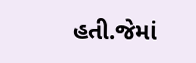હતી.જેમાં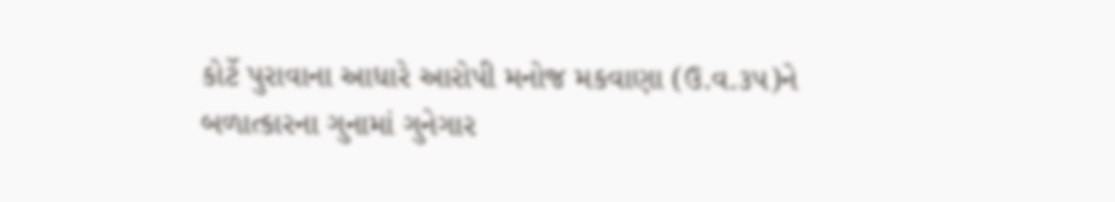કોર્ટે પુરાવાના આધારે આરોપી મનોજ મકવાણા (ઉ.વ.૩૫)ને બળાત્કારના ગુનામાં ગુનેગાર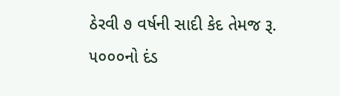ઠેરવી ૭ વર્ષની સાદી કેદ તેમજ રૂ. ૫૦૦૦નો દંડ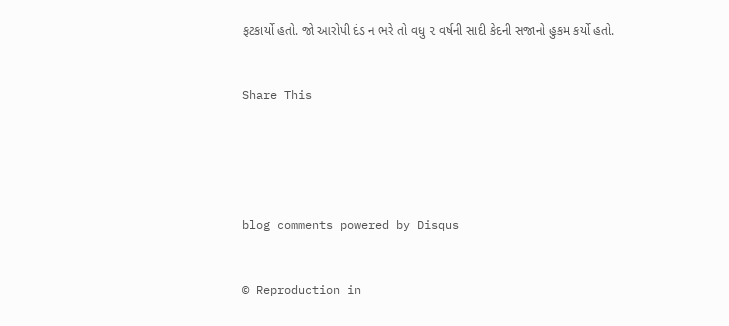ફટકાર્યો હતો. જો આરોપી દંડ ન ભરે તો વધુ ૨ વર્ષની સાદી કેદની સજાનો હુકમ કર્યો હતો.


Share This





blog comments powered by Disqus


© Reproduction in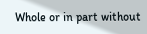Whole or in part without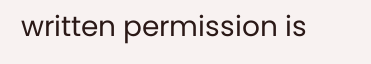written permission is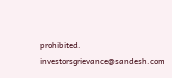prohibited.
investorsgrievance@sandesh.com